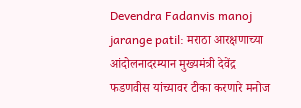Devendra Fadanvis manoj jarange patil: मराठा आरक्षणाच्या आंदोलनादरम्यान मुख्यमंत्री देवेंद्र फडणवीस यांच्यावर टीका करणारे मनोज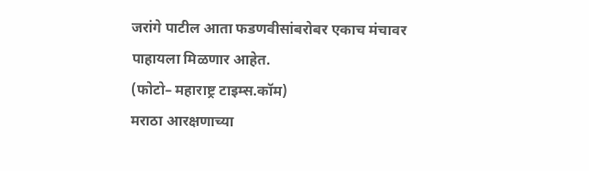जरांगे पाटील आता फडणवीसांबरोबर एकाच मंचावर पाहायला मिळणार आहेत.
(फोटो– महाराष्ट्र टाइम्स.कॉम)
मराठा आरक्षणाच्या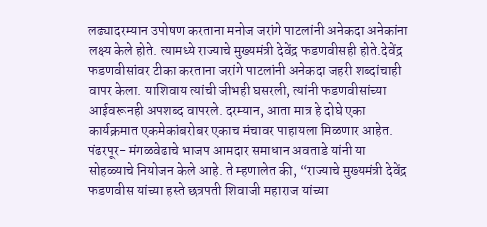लढ्यादरम्यान उपोषण करताना मनोज जरांगे पाटलांनी अनेकदा अनेकांना लक्ष्य केले होते. त्यामध्ये राज्याचे मुख्यमंत्री देवेंद्र फडणवीसही होते.देवेंद्र फडणवीसांवर टीका करताना जरांगे पाटलांनी अनेकदा जहरी शब्दांचाही वापर केला. याशिवाय त्यांची जीभही घसरली, त्यांनी फडणवीसांच्या आईवरूनही अपशब्द वापरले. दरम्यान, आता मात्र हे दोघे एका कार्यक्रमात एकमेकांबरोबर एकाच मंचावर पाहायला मिळणार आहेत.
पंढरपूर- मंगळवेढाचे भाजप आमदार समाधान अवताडे यांनी या सोहळ्याचे नियोजन केले आहे. ते म्हणालेत की, “राज्याचे मुख्यमंत्री देवेंद्र फडणवीस यांच्या हस्ते छत्रपती शिवाजी महाराज यांच्या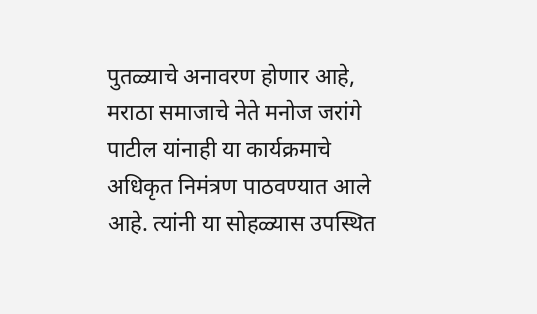पुतळ्याचे अनावरण होणार आहे, मराठा समाजाचे नेते मनोज जरांगे पाटील यांनाही या कार्यक्रमाचे अधिकृत निमंत्रण पाठवण्यात आले आहे. त्यांनी या सोहळ्यास उपस्थित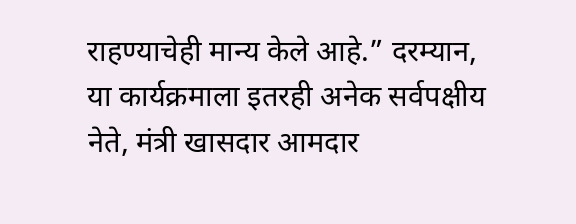राहण्याचेही मान्य केले आहे.” दरम्यान, या कार्यक्रमाला इतरही अनेक सर्वपक्षीय नेते, मंत्री खासदार आमदार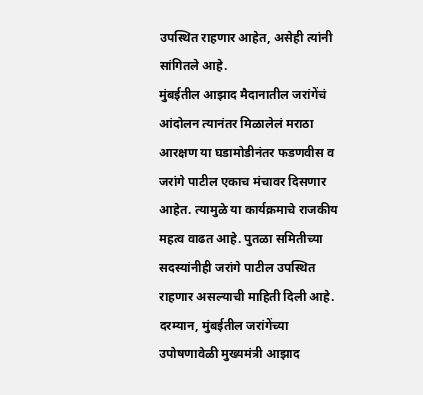उपस्थित राहणार आहेत, असेही त्यांनी सांगितले आहे.
मुंबईतील आझाद मैदानातील जरांगेंचं आंदोलन त्यानंतर मिळालेलं मराठा आरक्षण या घडामोडीनंतर फडणवीस व जरांगे पाटील एकाच मंचावर दिसणार आहेत. त्यामुळे या कार्यक्रमाचे राजकीय महत्व वाढत आहे. पुतळा समितीच्या सदस्यांनीही जरांगे पाटील उपस्थित राहणार असल्याची माहिती दिली आहे. दरम्यान, मुंबईतील जरांगेंच्या उपोषणावेळी मुख्यमंत्री आझाद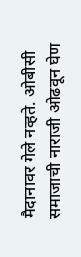मैदानावर गेले नव्हते. ओबीसी समाजाची नाराजी ओढवून घेण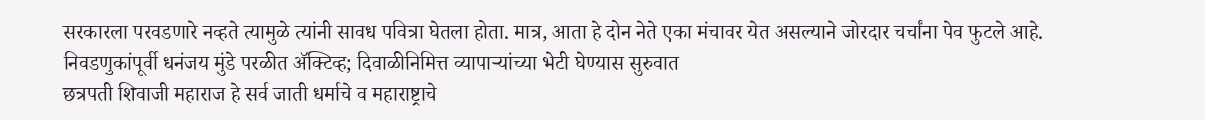सरकारला परवडणारे नव्हते त्यामुळे त्यांनी सावध पवित्रा घेतला होता. मात्र, आता हे दोन नेते एका मंचावर येत असल्याने जोरदार चर्चांना पेव फुटले आहे.
निवडणुकांपूर्वी धनंजय मुंडे परळीत ॲक्टिव्ह; दिवाळीनिमित्त व्यापाऱ्यांच्या भेटी घेण्यास सुरुवात
छत्रपती शिवाजी महाराज हे सर्व जाती धर्माचे व महाराष्ट्राचे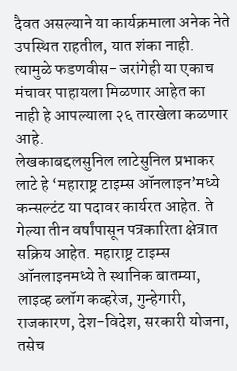दैवत असल्याने या कार्यक्रमाला अनेक नेते उपस्थित राहतील, यात शंका नाही. त्यामुळे फडणवीस- जरांगेही या एकाच मंचावर पाहायला मिळणार आहेत का नाही हे आपल्याला २६ तारखेला कळणार आहे.
लेखकाबद्दलसुनिल लाटेसुनिल प्रभाकर लाटे हे ‘महाराष्ट्र टाइम्स ऑनलाइन’मध्ये कन्सल्टंट या पदावर कार्यरत आहेत. ते गेल्या तीन वर्षांपासून पत्रकारिता क्षेत्रात सक्रिय आहेत. महाराष्ट्र टाइम्स ऑनलाइनमध्ये ते स्थानिक बातम्या, लाइव्ह ब्लॉग कव्हरेज, गुन्हेगारी, राजकारण, देश-विदेश, सरकारी योजना, तसेच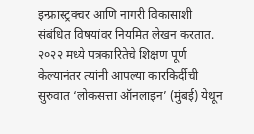इन्फ्रास्ट्रक्चर आणि नागरी विकासाशी संबंधित विषयांवर नियमित लेखन करतात. २०२२ मध्ये पत्रकारितेचे शिक्षण पूर्ण केल्यानंतर त्यांनी आपल्या कारकिर्दीची सुरुवात ‘लोकसत्ता ऑनलाइन’ (मुंबई) येथून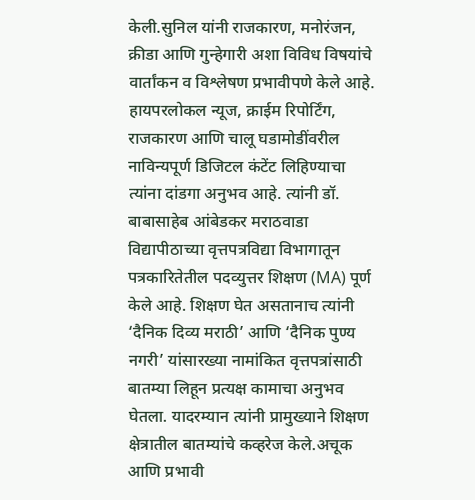केली.सुनिल यांनी राजकारण, मनोरंजन, क्रीडा आणि गुन्हेगारी अशा विविध विषयांचे वार्तांकन व विश्लेषण प्रभावीपणे केले आहे. हायपरलोकल न्यूज, क्राईम रिपोर्टिंग, राजकारण आणि चालू घडामोडींवरील नाविन्यपूर्ण डिजिटल कंटेंट लिहिण्याचा त्यांना दांडगा अनुभव आहे. त्यांनी डॉ. बाबासाहेब आंबेडकर मराठवाडा विद्यापीठाच्या वृत्तपत्रविद्या विभागातून पत्रकारितेतील पदव्युत्तर शिक्षण (MA) पूर्ण केले आहे. शिक्षण घेत असतानाच त्यांनी ‘दैनिक दिव्य मराठी’ आणि ‘दैनिक पुण्य नगरी’ यांसारख्या नामांकित वृत्तपत्रांसाठी बातम्या लिहून प्रत्यक्ष कामाचा अनुभव घेतला. यादरम्यान त्यांनी प्रामुख्याने शिक्षण क्षेत्रातील बातम्यांचे कव्हरेज केले.अचूक आणि प्रभावी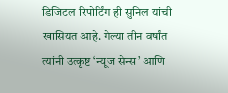डिजिटल रिपोर्टिंग ही सुनिल यांची खासियत आहे. गेल्या तीन वर्षांत त्यांनी उत्कृष्ट ‘न्यूज सेन्स’ आणि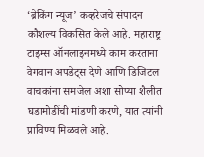‘ब्रेकिंग न्यूज’ कव्हरेजचे संपादन कौशल्य विकसित केले आहे. महाराष्ट्र टाइम्स ऑनलाइनमध्ये काम करताना वेगवान अपडेट्स देणे आणि डिजिटल वाचकांना समजेल अशा सोप्या शैलीत घडामोडींची मांडणी करणे, यात त्यांनी प्राविण्य मिळवले आहे.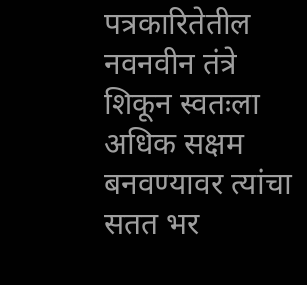पत्रकारितेतील नवनवीन तंत्रे शिकून स्वतःला अधिक सक्षम बनवण्यावर त्यांचा सतत भर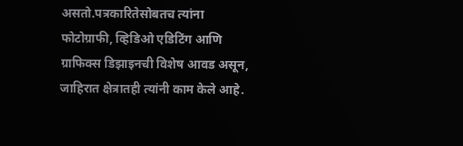असतो.पत्रकारितेसोबतच त्यांना फोटोग्राफी, व्हिडिओ एडिटिंग आणि ग्राफिक्स डिझाइनची विशेष आवड असून, जाहिरात क्षेत्रातही त्यांनी काम केले आहे.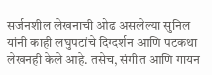सर्जनशील लेखनाची ओढ असलेल्या सुनिल यांनी काही लघुपटांचे दिग्दर्शन आणि पटकथा लेखनही केले आहे. तसेच, संगीत आणि गायन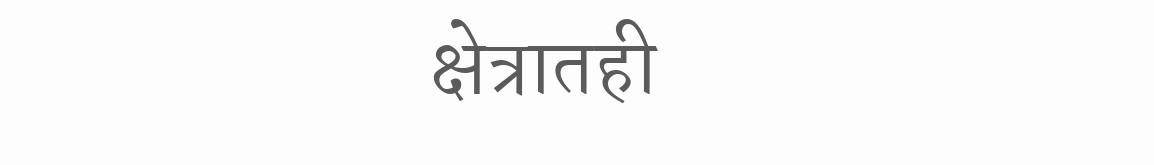क्षेत्रातही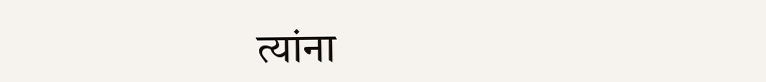त्यांना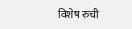विशेष रुची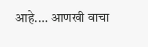आहे.… आणखी वाचा